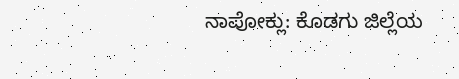ನಾಪೋಕ್ಲು: ಕೊಡಗು ಜಿಲ್ಲೆಯ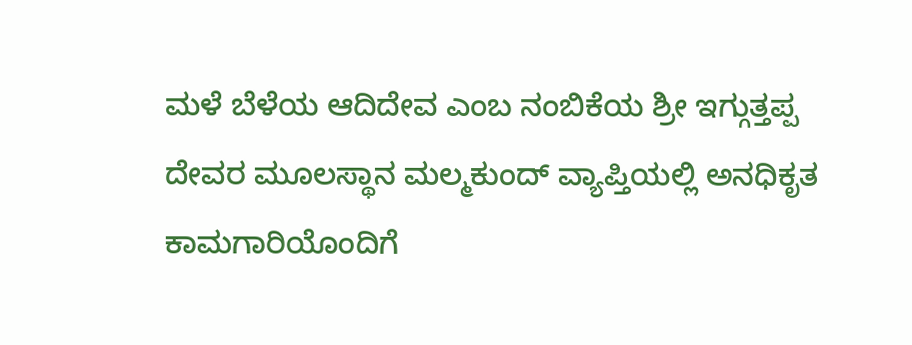ಮಳೆ ಬೆಳೆಯ ಆದಿದೇವ ಎಂಬ ನಂಬಿಕೆಯ ಶ್ರೀ ಇಗ್ಗುತ್ತಪ್ಪ ದೇವರ ಮೂಲಸ್ಥಾನ ಮಲ್ಮಕುಂದ್ ವ್ಯಾಪ್ತಿಯಲ್ಲಿ ಅನಧಿಕೃತ ಕಾಮಗಾರಿಯೊಂದಿಗೆ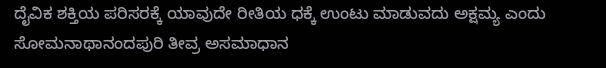ದೈವಿಕ ಶಕ್ತಿಯ ಪರಿಸರಕ್ಕೆ ಯಾವುದೇ ರೀತಿಯ ಧಕ್ಕೆ ಉಂಟು ಮಾಡುವದು ಅಕ್ಷಮ್ಯ ಎಂದು ಸೋಮನಾಥಾನಂದಪುರಿ ತೀವ್ರ ಅಸಮಾಧಾನ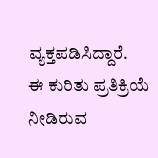ವ್ಯಕ್ತಪಡಿಸಿದ್ದಾರೆ.
ಈ ಕುರಿತು ಪ್ರತಿಕ್ರಿಯೆ ನೀಡಿರುವ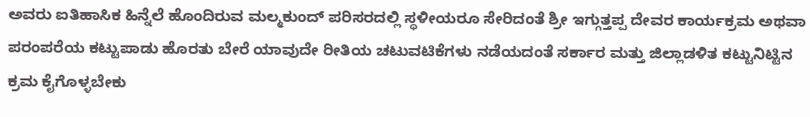ಅವರು ಐತಿಹಾಸಿಕ ಹಿನ್ನೆಲೆ ಹೊಂದಿರುವ ಮಲ್ಮಕುಂದ್ ಪರಿಸರದಲ್ಲಿ ಸ್ಥಳೀಯರೂ ಸೇರಿದಂತೆ ಶ್ರೀ ಇಗ್ಗುತ್ತಪ್ಪ ದೇವರ ಕಾರ್ಯಕ್ರಮ ಅಥವಾ ಪರಂಪರೆಯ ಕಟ್ಟುಪಾಡು ಹೊರತು ಬೇರೆ ಯಾವುದೇ ರೀತಿಯ ಚಟುವಟಿಕೆಗಳು ನಡೆಯದಂತೆ ಸರ್ಕಾರ ಮತ್ತು ಜಿಲ್ಲಾಡಳಿತ ಕಟ್ಟುನಿಟ್ಟಿನ ಕ್ರಮ ಕೈಗೊಳ್ಳಬೇಕು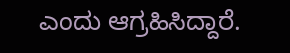ಎಂದು ಆಗ್ರಹಿಸಿದ್ದಾರೆ.